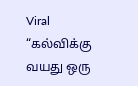Viral
“கல்விக்கு வயது ஒரு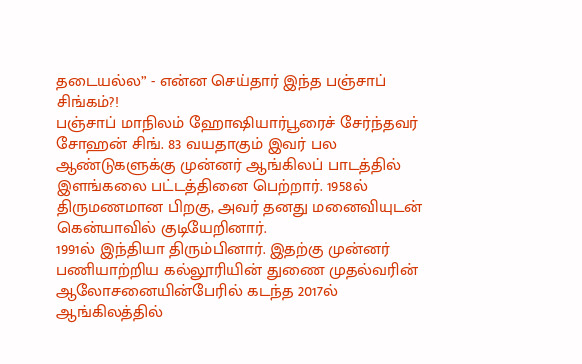தடையல்ல” - என்ன செய்தார் இந்த பஞ்சாப் சிங்கம்?!
பஞ்சாப் மாநிலம் ஹோஷியார்பூரைச் சேர்ந்தவர் சோஹன் சிங். 83 வயதாகும் இவர் பல ஆண்டுகளுக்கு முன்னர் ஆங்கிலப் பாடத்தில் இளங்கலை பட்டத்தினை பெற்றார். 1958ல் திருமணமான பிறகு, அவர் தனது மனைவியுடன் கென்யாவில் குடியேறினார்.
1991ல் இந்தியா திரும்பினார். இதற்கு முன்னர் பணியாற்றிய கல்லூரியின் துணை முதல்வரின் ஆலோசனையின்பேரில் கடந்த 2017ல் ஆங்கிலத்தில்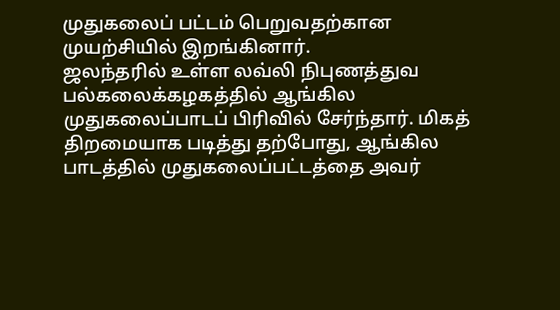முதுகலைப் பட்டம் பெறுவதற்கான முயற்சியில் இறங்கினார்.
ஜலந்தரில் உள்ள லவ்லி நிபுணத்துவ பல்கலைக்கழகத்தில் ஆங்கில முதுகலைப்பாடப் பிரிவில் சேர்ந்தார். மிகத் திறமையாக படித்து தற்போது, ஆங்கில பாடத்தில் முதுகலைப்பட்டத்தை அவர்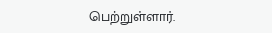பெற்றுள்ளார்.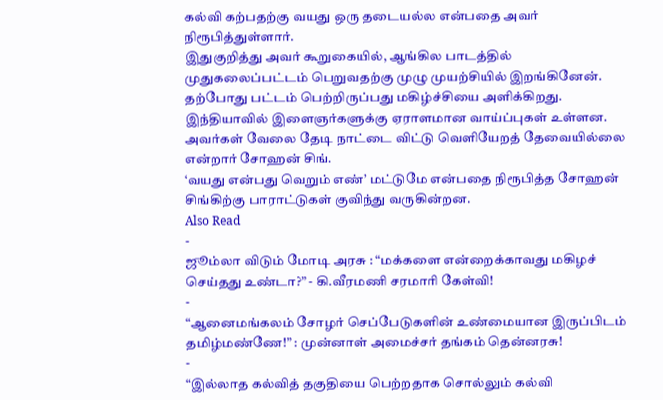கல்வி கற்பதற்கு வயது ஒரு தடையல்ல என்பதை அவர் நிரூபித்துள்ளார்.
இதுகுறித்து அவர் கூறுகையில், ஆங்கில பாடத்தில் முதுகலைப்பட்டம் பெறுவதற்கு முழு முயற்சியில் இறங்கினேன். தற்போது பட்டம் பெற்றிருப்பது மகிழ்ச்சியை அளிக்கிறது. இந்தியாவில் இளைஞர்களுக்கு ஏராளமான வாய்ப்புகள் உள்ளன. அவர்கள் வேலை தேடி நாட்டை விட்டு வெளியேறத் தேவையில்லை என்றார் சோஹன் சிங்.
‘வயது என்பது வெறும் எண்’ மட்டுமே என்பதை நிரூபித்த சோஹன் சிங்கிற்கு பாராட்டுகள் குவிந்து வருகின்றன.
Also Read
-
ஜூம்லா விடும் மோடி அரசு : “மக்களை என்றைக்காவது மகிழச் செய்தது உண்டா?” - கி.வீரமணி சரமாரி கேள்வி!
-
“ஆனைமங்கலம் சோழர் செப்பேடுகளின் உண்மையான இருப்பிடம் தமிழ்மண்ணே!” : முன்னாள் அமைச்சர் தங்கம் தென்னரசு!
-
“இல்லாத கல்வித் தகுதியை பெற்றதாக சொல்லும் கல்வி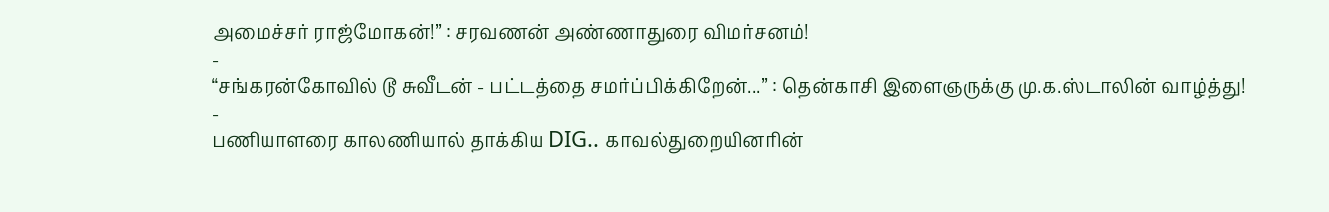அமைச்சர் ராஜ்மோகன்!” : சரவணன் அண்ணாதுரை விமர்சனம்!
-
“சங்கரன்கோவில் டூ சுவீடன் - பட்டத்தை சமர்ப்பிக்கிறேன்...” : தென்காசி இளைஞருக்கு மு.க.ஸ்டாலின் வாழ்த்து!
-
பணியாளரை காலணியால் தாக்கிய DIG.. காவல்துறையினரின்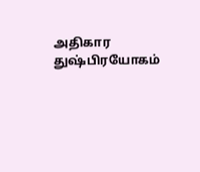அதிகார துஷ்பிரயோகம்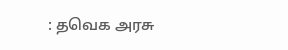: தவெக அரசு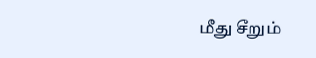மீது சீறும்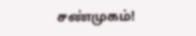சண்முகம்!